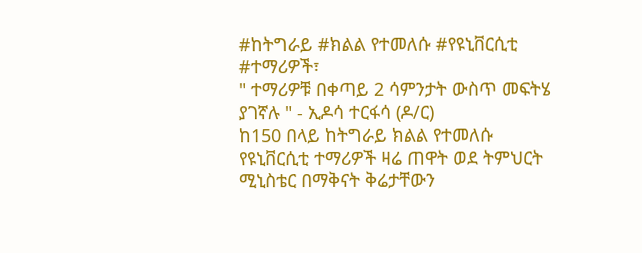#ከትግራይ #ክልል የተመለሱ #የዩኒቨርሲቲ #ተማሪዎች፣
" ተማሪዎቹ በቀጣይ 2 ሳምንታት ውስጥ መፍትሄ ያገኛሉ " - ኢዶሳ ተርፋሳ (ዶ/ር)
ከ150 በላይ ከትግራይ ክልል የተመለሱ የዩኒቨርሲቲ ተማሪዎች ዛሬ ጠዋት ወደ ትምህርት ሚኒስቴር በማቅናት ቅሬታቸውን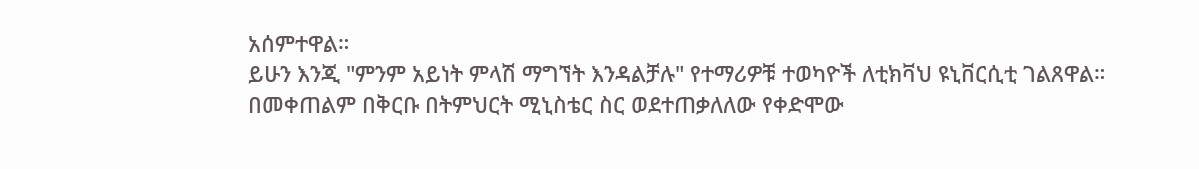አሰምተዋል።
ይሁን እንጂ "ምንም አይነት ምላሽ ማግኘት እንዳልቻሉ" የተማሪዎቹ ተወካዮች ለቲክቫህ ዩኒቨርሲቲ ገልጸዋል።
በመቀጠልም በቅርቡ በትምህርት ሚኒስቴር ስር ወደተጠቃለለው የቀድሞው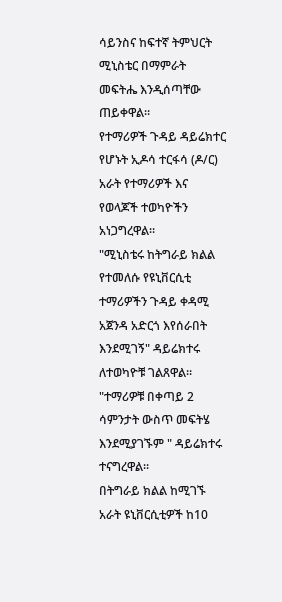ሳይንስና ከፍተኛ ትምህርት ሚኒስቴር በማምራት መፍትሔ እንዲሰጣቸው ጠይቀዋል።
የተማሪዎች ጉዳይ ዳይሬክተር የሆኑት ኢዶሳ ተርፋሳ (ዶ/ር) አራት የተማሪዎች እና የወላጆች ተወካዮችን አነጋግረዋል።
"ሚኒስቴሩ ከትግራይ ክልል የተመለሱ የዩኒቨርሲቲ ተማሪዎችን ጉዳይ ቀዳሚ አጀንዳ አድርጎ እየሰራበት እንደሚገኝ" ዳይሬክተሩ ለተወካዮቹ ገልጸዋል።
"ተማሪዎቹ በቀጣይ 2 ሳምንታት ውስጥ መፍትሄ እንደሚያገኙም " ዳይሬክተሩ ተናግረዋል።
በትግራይ ክልል ከሚገኙ አራት ዩኒቨርሲቲዎች ከ10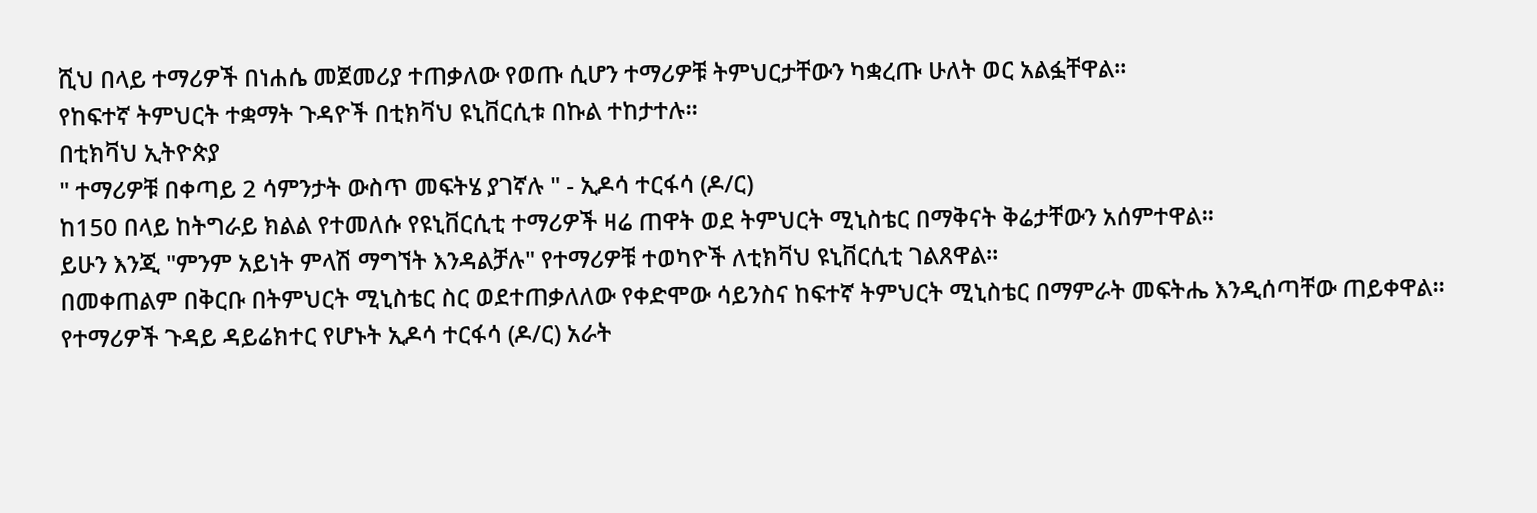ሺህ በላይ ተማሪዎች በነሐሴ መጀመሪያ ተጠቃለው የወጡ ሲሆን ተማሪዎቹ ትምህርታቸውን ካቋረጡ ሁለት ወር አልፏቸዋል።
የከፍተኛ ትምህርት ተቋማት ጉዳዮች በቲክቫህ ዩኒቨርሲቱ በኩል ተከታተሉ።
በቲክቫህ ኢትዮጵያ
" ተማሪዎቹ በቀጣይ 2 ሳምንታት ውስጥ መፍትሄ ያገኛሉ " - ኢዶሳ ተርፋሳ (ዶ/ር)
ከ150 በላይ ከትግራይ ክልል የተመለሱ የዩኒቨርሲቲ ተማሪዎች ዛሬ ጠዋት ወደ ትምህርት ሚኒስቴር በማቅናት ቅሬታቸውን አሰምተዋል።
ይሁን እንጂ "ምንም አይነት ምላሽ ማግኘት እንዳልቻሉ" የተማሪዎቹ ተወካዮች ለቲክቫህ ዩኒቨርሲቲ ገልጸዋል።
በመቀጠልም በቅርቡ በትምህርት ሚኒስቴር ስር ወደተጠቃለለው የቀድሞው ሳይንስና ከፍተኛ ትምህርት ሚኒስቴር በማምራት መፍትሔ እንዲሰጣቸው ጠይቀዋል።
የተማሪዎች ጉዳይ ዳይሬክተር የሆኑት ኢዶሳ ተርፋሳ (ዶ/ር) አራት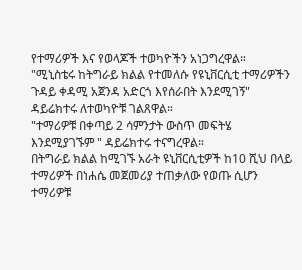የተማሪዎች እና የወላጆች ተወካዮችን አነጋግረዋል።
"ሚኒስቴሩ ከትግራይ ክልል የተመለሱ የዩኒቨርሲቲ ተማሪዎችን ጉዳይ ቀዳሚ አጀንዳ አድርጎ እየሰራበት እንደሚገኝ" ዳይሬክተሩ ለተወካዮቹ ገልጸዋል።
"ተማሪዎቹ በቀጣይ 2 ሳምንታት ውስጥ መፍትሄ እንደሚያገኙም " ዳይሬክተሩ ተናግረዋል።
በትግራይ ክልል ከሚገኙ አራት ዩኒቨርሲቲዎች ከ10 ሺህ በላይ ተማሪዎች በነሐሴ መጀመሪያ ተጠቃለው የወጡ ሲሆን ተማሪዎቹ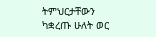ትምህርታቸውን ካቋረጡ ሁለት ወር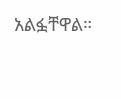አልፏቸዋል።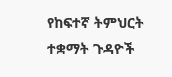የከፍተኛ ትምህርት ተቋማት ጉዳዮች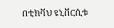በቲክቫህ ዩኒቨርሲቱ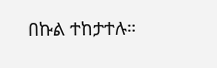በኩል ተከታተሉ።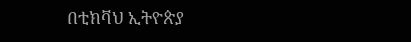በቲክቫህ ኢትዮጵያ